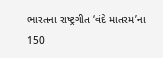ભારતના રાષ્ટ્રગીત ‘વંદે માતરમ’ના 150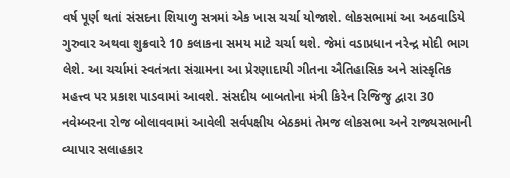વર્ષ પૂર્ણ થતાં સંસદના શિયાળુ સત્રમાં એક ખાસ ચર્ચા યોજાશે. લોકસભામાં આ અઠવાડિયે ગુરુવાર અથવા શુક્રવારે 10 કલાકના સમય માટે ચર્ચા થશે. જેમાં વડાપ્રધાન નરેન્દ્ર મોદી ભાગ લેશે. આ ચર્ચામાં સ્વતંત્રતા સંગ્રામના આ પ્રેરણાદાયી ગીતના ઐતિહાસિક અને સાંસ્કૃતિક મહત્ત્વ પર પ્રકાશ પાડવામાં આવશે. સંસદીય બાબતોના મંત્રી કિરેન રિજિજુ દ્વારા 30 નવેમ્બરના રોજ બોલાવવામાં આવેલી સર્વપક્ષીય બેઠકમાં તેમજ લોકસભા અને રાજ્યસભાની વ્યાપાર સલાહકાર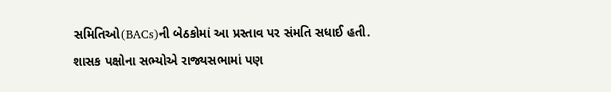સમિતિઓ(BACs)ની બેઠકોમાં આ પ્રસ્તાવ પર સંમતિ સધાઈ હતી. શાસક પક્ષોના સભ્યોએ રાજ્યસભામાં પણ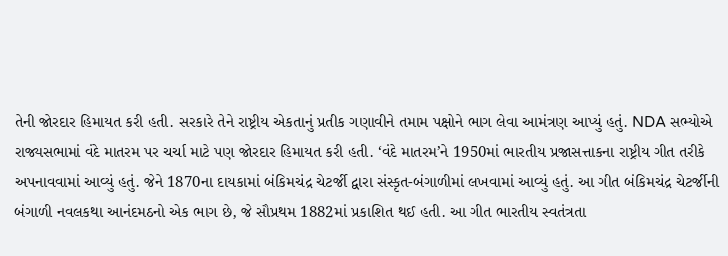તેની જોરદાર હિમાયત કરી હતી. સરકારે તેને રાષ્ટ્રીય એકતાનું પ્રતીક ગણાવીને તમામ પક્ષોને ભાગ લેવા આમંત્રણ આપ્યું હતું. NDA સભ્યોએ રાજ્યસભામાં વંદે માતરમ પર ચર્ચા માટે પણ જોરદાર હિમાયત કરી હતી. ‘વંદે માતરમ’ને 1950માં ભારતીય પ્રજાસત્તાકના રાષ્ટ્રીય ગીત તરીકે અપનાવવામાં આવ્યું હતું. જેને 1870ના દાયકામાં બંકિમચંદ્ર ચેટર્જી દ્વારા સંસ્કૃત-બંગાળીમાં લખવામાં આવ્યું હતું. આ ગીત બંકિમચંદ્ર ચેટર્જીની બંગાળી નવલકથા આનંદમઠનો એક ભાગ છે, જે સૌપ્રથમ 1882માં પ્રકાશિત થઈ હતી. આ ગીત ભારતીય સ્વતંત્રતા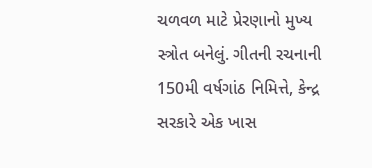ચળવળ માટે પ્રેરણાનો મુખ્ય સ્ત્રોત બનેલું. ગીતની રચનાની 150મી વર્ષગાંઠ નિમિત્તે, કેન્દ્ર સરકારે એક ખાસ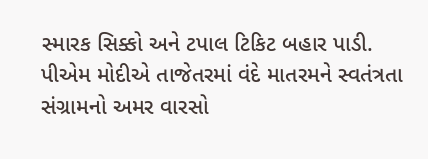સ્મારક સિક્કો અને ટપાલ ટિકિટ બહાર પાડી. પીએમ મોદીએ તાજેતરમાં વંદે માતરમને સ્વતંત્રતા સંગ્રામનો અમર વારસો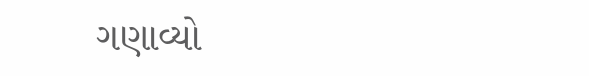ગણાવ્યો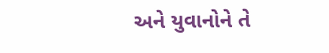અને યુવાનોને તે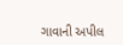ગાવાની અપીલ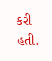કરી હતી.